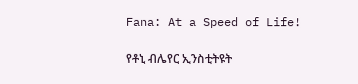Fana: At a Speed of Life!

የቶኒ ብሌየር ኢንስቲትዩት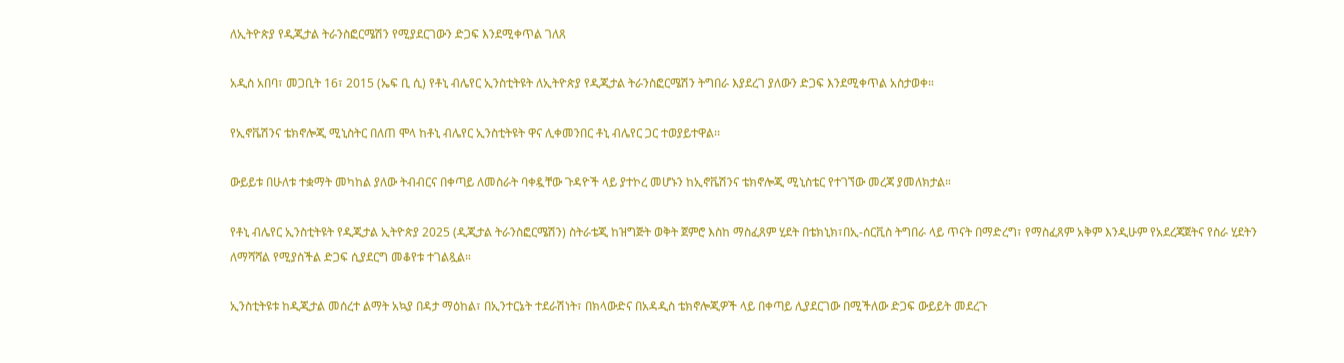ለኢትዮጵያ የዲጂታል ትራንስፎርሜሽን የሚያደርገውን ድጋፍ እንደሚቀጥል ገለጸ

አዲስ አበባ፣ መጋቢት 16፣ 2015 (ኤፍ ቢ ሲ) የቶኒ ብሌየር ኢንስቲትዩት ለኢትዮጵያ የዲጂታል ትራንስፎርሜሽን ትግበራ እያደረገ ያለውን ድጋፍ እንደሚቀጥል አስታወቀ።

የኢኖቬሽንና ቴክኖሎጂ ሚኒስትር በለጠ ሞላ ከቶኒ ብሌየር ኢንስቲትዩት ዋና ሊቀመንበር ቶኒ ብሌየር ጋር ተወያይተዋል፡፡

ውይይቱ በሁለቱ ተቋማት መካከል ያለው ትብብርና በቀጣይ ለመስራት ባቀዷቸው ጉዳዮች ላይ ያተኮረ መሆኑን ከኢኖቬሽንና ቴክኖሎጂ ሚኒስቴር የተገኘው መረጃ ያመለክታል።

የቶኒ ብሌየር ኢንስቲትዩት የዲጂታል ኢትዮጵያ 2025 (ዲጂታል ትራንስፎርሜሽን) ስትራቴጂ ከዝግጅት ወቅት ጀምሮ እስከ ማስፈጸም ሂደት በቴክኒክ፣በኢ-ሰርቪስ ትግበራ ላይ ጥናት በማድረግ፣ የማስፈጸም አቅም እንዲሁም የአደረጃጀትና የስራ ሂደትን ለማሻሻል የሚያስችል ድጋፍ ሲያደርግ መቆየቱ ተገልጿል።

ኢንስቲትዩቱ ከዲጂታል መሰረተ ልማት አኳያ በዳታ ማዕከል፣ በኢንተርኔት ተደራሽነት፣ በክላውድና በአዳዲስ ቴክኖሎጂዎች ላይ በቀጣይ ሊያደርገው በሚችለው ድጋፍ ውይይት መደረጉ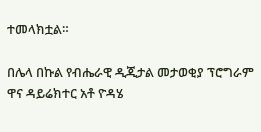ተመላክቷል።

በሌላ በኩል የብሔራዊ ዲጂታል መታወቂያ ፕሮግራም ዋና ዳይሬክተር አቶ ዮዳሄ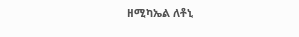ዘሚካኤል ለቶኒ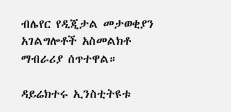ብሌየር የዲጂታል መታወቂያን አገልግሎቶች አስመልክቶ ማብራሪያ ሰጥተዋል።

ዳይሬክተሩ ኢንስቲትዩቱ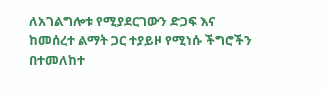ለአገልግሎቱ የሚያደርገውን ድጋፍ እና ከመሰረተ ልማት ጋር ተያይዞ የሚነሱ ችግሮችን በተመለከተ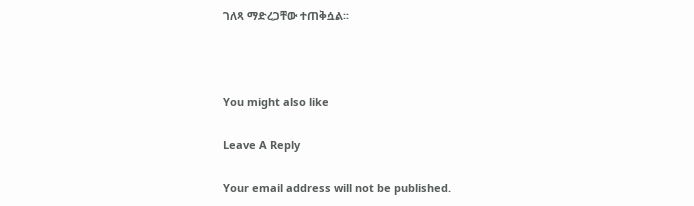ገለጻ ማድረጋቸው ተጠቅሷል፡፡



You might also like

Leave A Reply

Your email address will not be published.